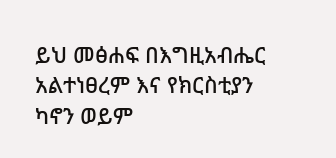ይህ መፅሐፍ በእግዚአብሔር አልተነፀረም እና የክርስቲያን ካኖን ወይም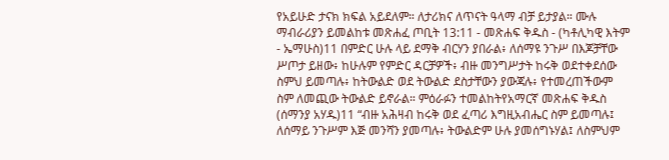የአይሁድ ታናክ ክፍል አይደለም። ለታሪክና ለጥናት ዓላማ ብቻ ይታያል። ሙሉ ማብራሪያን ይመልከቱ መጽሐፈ ጦቢት 13:11 - መጽሐፍ ቅዱስ - (ካቶሊካዊ እትም - ኤማሁስ)11 በምድር ሁሉ ላይ ደማቅ ብርሃን ያበራል፥ ለሰማዩ ንጉሥ በእጆቻቸው ሥጦታ ይዘው፥ ከሁሉም የምድር ዳርቻዎች፥ ብዙ መንግሥታት ከሩቅ ወደተቀደሰው ስምህ ይመጣሉ፥ ከትውልድ ወደ ትውልድ ደስታቸውን ያውጃሉ፥ የተመረጠችውም ስም ለመጪው ትውልድ ይኖራል። ምዕራፉን ተመልከትየአማርኛ መጽሐፍ ቅዱስ (ሰማንያ አሃዱ)11 “ብዙ አሕዛብ ከሩቅ ወደ ፈጣሪ እግዚአብሔር ስም ይመጣሉ፤ ለሰማይ ንጉሥም እጅ መንሻን ያመጣሉ፥ ትውልድም ሁሉ ያመሰግኑሃል፤ ለስምህም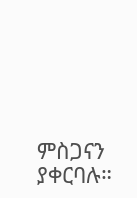ምስጋናን ያቀርባሉ።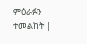ምዕራፉን ተመልከት |